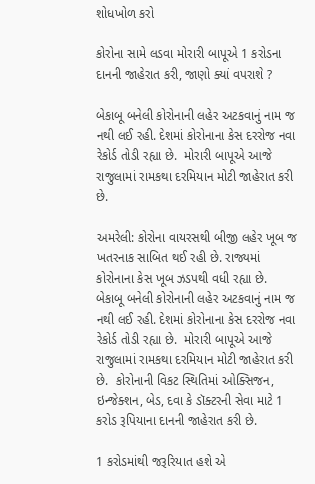શોધખોળ કરો

કોરોના સામે લડવા મોરારી બાપૂએ 1 કરોડના દાનની જાહેરાત કરી, જાણો ક્યાં વપરાશે ?

બેકાબૂ બનેલી કોરોનાની લહેર અટકવાનું નામ જ નથી લઈ રહી. દેશમાં કોરોનાના કેસ દરરોજ નવા રેકોર્ડ તોડી રહ્યા છે.  મોરારી બાપૂએ આજે રાજુલામાં રામકથા દરમિયાન મોટી જાહેરાત કરી છે.

અમરેલી: કોરોના વાયરસથી બીજી લહેર ખૂબ જ ખતરનાક સાબિત થઈ રહી છે. રાજ્યમાં કોરોનાના કેસ ખૂબ ઝડપથી વધી રહ્યા છે.  બેકાબૂ બનેલી કોરોનાની લહેર અટકવાનું નામ જ નથી લઈ રહી. દેશમાં કોરોનાના કેસ દરરોજ નવા રેકોર્ડ તોડી રહ્યા છે.  મોરારી બાપૂએ આજે રાજુલામાં રામકથા દરમિયાન મોટી જાહેરાત કરી છે.  કોરોનાની વિકટ સ્થિતિમાં ઓક્સિજન, ઇન્જેક્શન, બેડ, દવા કે ડૉક્ટરની સેવા માટે 1 કરોડ રૂપિયાના દાનની જાહેરાત કરી છે.

1 કરોડમાંથી જરૂરિયાત હશે એ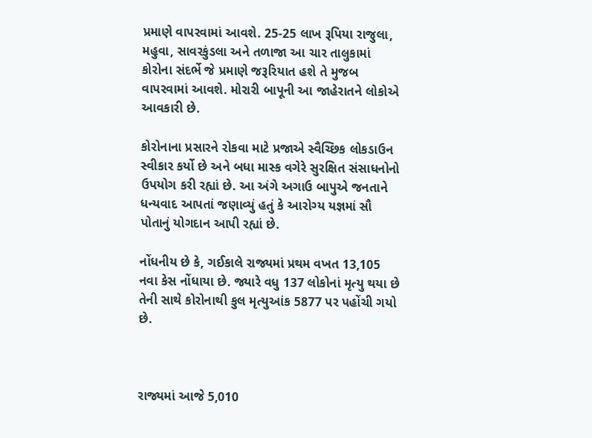પ્રમાણે વાપરવામાં આવશે. 25-25 લાખ રૂપિયા રાજુલા, મહુવા, સાવરકુંડલા અને તળાજા આ ચાર તાલુકામાં કોરોના સંદર્ભે જે પ્રમાણે જરૂરિયાત હશે તે મુજબ વાપરવામાં આવશે. મોરારી બાપૂની આ જાહેરાતને લોકોએ આવકારી છે.

કોરોનાના પ્રસારને રોકવા માટે પ્રજાએ સ્વૈચ્છિક લોકડાઉન સ્વીકાર કર્યો છે અને બધા માસ્ક વગેરે સુરક્ષિત સંસાધનોનો ઉપયોગ કરી રહ્યાં છે. આ અંગે અગાઉ બાપુએ જનતાને ધન્યવાદ આપતાં જણાવ્યું હતું કે આરોગ્ય યજ્ઞમાં સૌ પોતાનું યોગદાન આપી રહ્યાં છે.

નોંધનીય છે કે, ગઈકાલે રાજ્યમાં પ્રથમ વખત 13,105 નવા કેસ નોંધાયા છે. જ્યારે વધુ 137 લોકોનાં મૃત્યુ થયા છે તેની સાથે કોરોનાથી કુલ મૃત્યુઆંક 5877 પર પહોંચી ગયો છે.



રાજ્યમાં આજે 5,010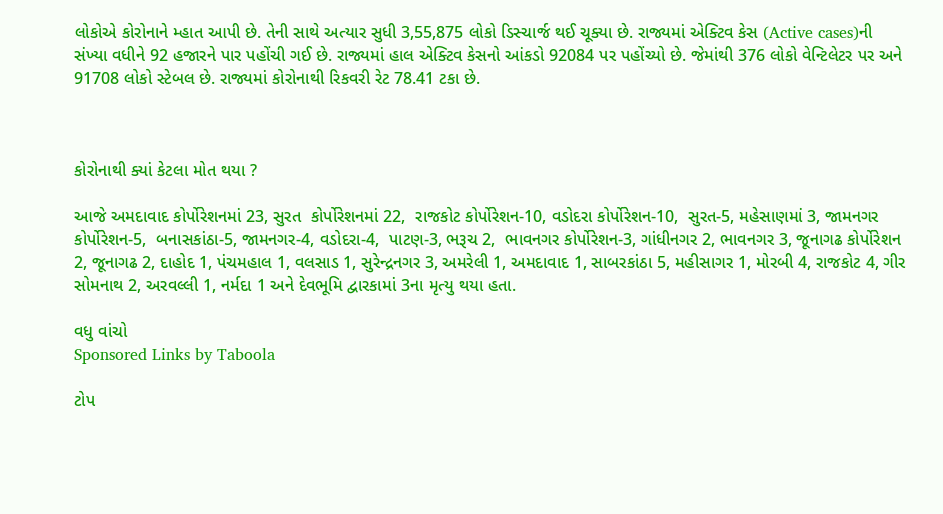લોકોએ કોરોનાને મ્હાત આપી છે. તેની સાથે અત્યાર સુધી 3,55,875 લોકો ડિસ્ચાર્જ થઈ ચૂક્યા છે. રાજ્યમાં એક્ટિવ કેસ (Active cases)ની સંખ્યા વધીને 92 હજારને પાર પહોંચી ગઈ છે. રાજ્યમાં હાલ એક્ટિવ કેસનો આંકડો 92084 પર પહોંચ્યો છે. જેમાંથી 376 લોકો વેન્ટિલેટર પર અને 91708 લોકો સ્ટેબલ છે. રાજ્યમાં કોરોનાથી રિકવરી રેટ 78.41 ટકા છે.



કોરોનાથી ક્યાં કેટલા મોત થયા ?

આજે અમદાવાદ કોર્પોરેશનમાં 23, સુરત  કોર્પોરેશનમાં 22,  રાજકોટ કોર્પોરેશન-10, વડોદરા કોર્પોરેશન-10,  સુરત-5, મહેસાણમાં 3, જામનગર કોર્પોરેશન-5,  બનાસકાંઠા-5, જામનગર-4, વડોદરા-4,  પાટણ-3, ભરૂચ 2,  ભાવનગર કોર્પોરેશન-3, ગાંધીનગર 2, ભાવનગર 3, જૂનાગઢ કોર્પોરેશન 2, જૂનાગઢ 2, દાહોદ 1, પંચમહાલ 1, વલસાડ 1, સુરેન્દ્રનગર 3, અમરેલી 1, અમદાવાદ 1, સાબરકાંઠા 5, મહીસાગર 1, મોરબી 4, રાજકોટ 4, ગીર સોમનાથ 2, અરવલ્લી 1, નર્મદા 1 અને દેવભૂમિ દ્વારકામાં 3ના મૃત્યુ થયા હતા.

વધુ વાંચો
Sponsored Links by Taboola

ટોપ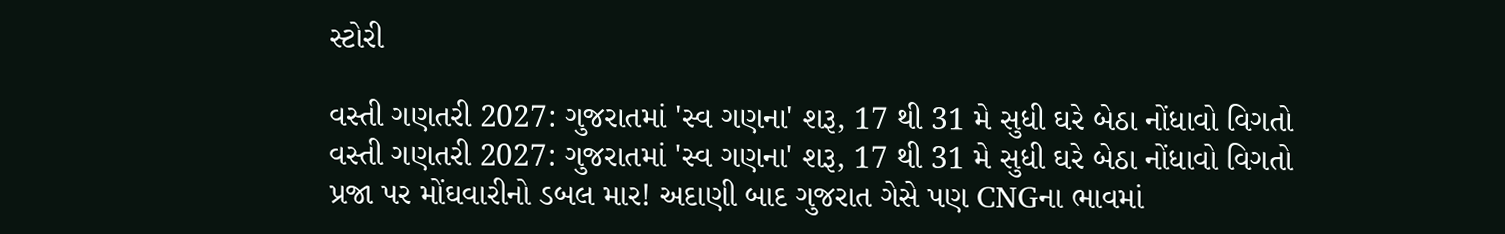સ્ટોરી

વસ્તી ગણતરી 2027: ગુજરાતમાં 'સ્વ ગણના' શરૂ, 17 થી 31 મે સુધી ઘરે બેઠા નોંધાવો વિગતો
વસ્તી ગણતરી 2027: ગુજરાતમાં 'સ્વ ગણના' શરૂ, 17 થી 31 મે સુધી ઘરે બેઠા નોંધાવો વિગતો
પ્રજા પર મોંઘવારીનો ડબલ માર! અદાણી બાદ ગુજરાત ગેસે પણ CNGના ભાવમાં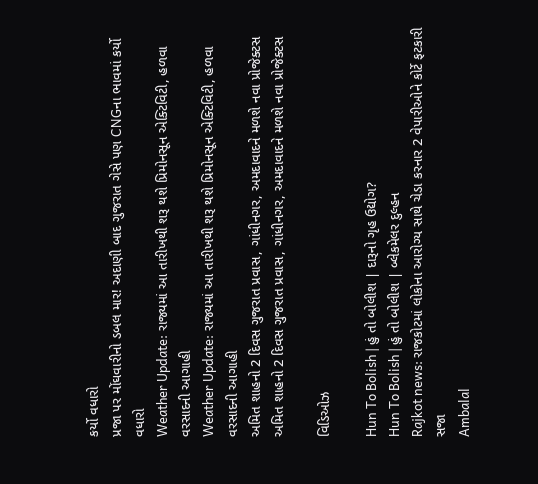કર્યો વધારો
પ્રજા પર મોંઘવારીનો ડબલ માર! અદાણી બાદ ગુજરાત ગેસે પણ CNGના ભાવમાં કર્યો વધારો
Weather Update: રાજ્યમાં આ તારીખથી શરૂ થશે પ્રિમોનસૂન એક્ટિવિટી, હળવા વરસાદની આગાહી
Weather Update: રાજ્યમાં આ તારીખથી શરૂ થશે પ્રિમોનસૂન એક્ટિવિટી, હળવા વરસાદની આગાહી
અમિત શાહનો 2 દિવસ ગુજરાત પ્રવાસ, ગાંધીનગર, અમદાવાદને મળશે નવા પ્રોજેક્ટસ
અમિત શાહનો 2 દિવસ ગુજરાત પ્રવાસ, ગાંધીનગર, અમદાવાદને મળશે નવા પ્રોજેક્ટસ

વિડિઓઝ

Hun To Bolish | હું તો બોલીશ | દારૂનો ગૃહ ઉદ્યોગ?
Hun To Bolish | હું તો બોલીશ | બ્લેકમેલર દુલ્હન
Rajkot news: રાજકોટમાં લોકોના આરોગ્ય સાથે ચેડા કરનાર 2 વેપારીઓને કોર્ટે ફટકારી સજા
Ambalal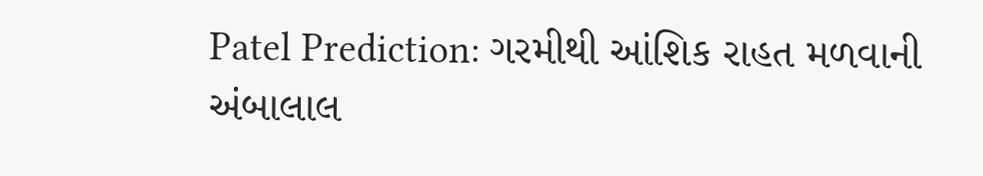Patel Prediction: ગરમીથી આંશિક રાહત મળવાની અંબાલાલ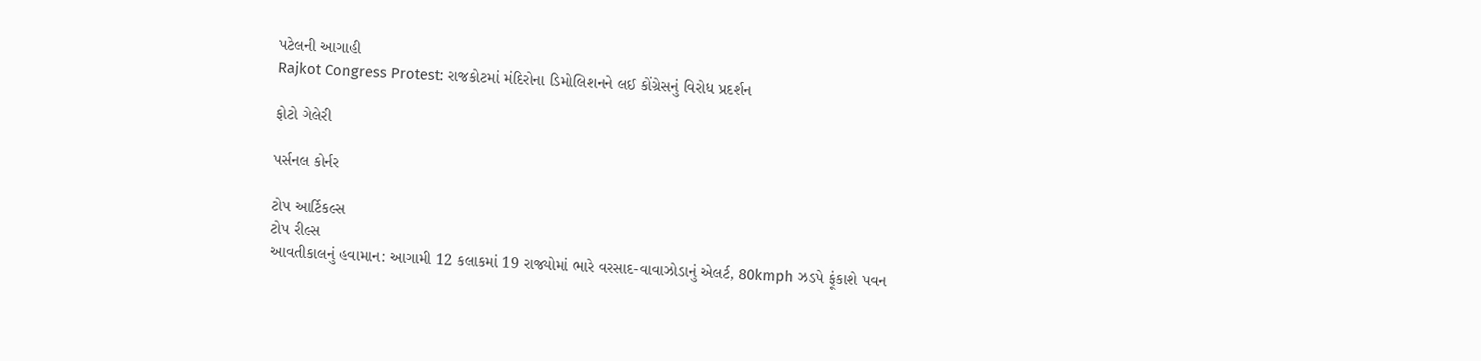પટેલની આગાહી
Rajkot Congress Protest: રાજકોટમાં મંદિરોના ડિમોલિશનને લઈ કોંગ્રેસનું વિરોધ પ્રદર્શન

ફોટો ગેલેરી

પર્સનલ કોર્નર

ટોપ આર્ટિકલ્સ
ટોપ રીલ્સ
આવતીકાલનું હવામાન: આગામી 12 કલાકમાં 19 રાજ્યોમાં ભારે વરસાદ-વાવાઝોડાનું એલર્ટ, 80kmph ઝડપે ફૂંકાશે પવન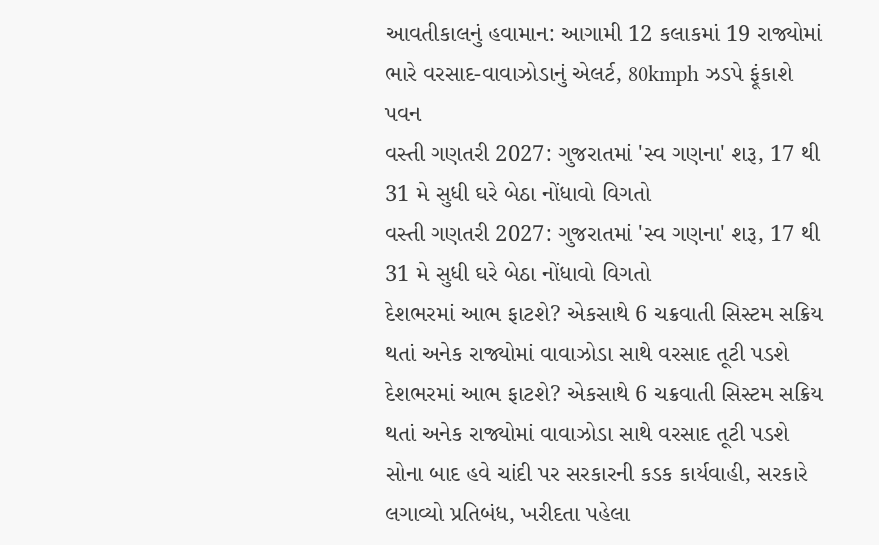આવતીકાલનું હવામાન: આગામી 12 કલાકમાં 19 રાજ્યોમાં ભારે વરસાદ-વાવાઝોડાનું એલર્ટ, 80kmph ઝડપે ફૂંકાશે પવન
વસ્તી ગણતરી 2027: ગુજરાતમાં 'સ્વ ગણના' શરૂ, 17 થી 31 મે સુધી ઘરે બેઠા નોંધાવો વિગતો
વસ્તી ગણતરી 2027: ગુજરાતમાં 'સ્વ ગણના' શરૂ, 17 થી 31 મે સુધી ઘરે બેઠા નોંધાવો વિગતો
દેશભરમાં આભ ફાટશે? એકસાથે 6 ચક્રવાતી સિસ્ટમ સક્રિય થતાં અનેક રાજ્યોમાં વાવાઝોડા સાથે વરસાદ તૂટી પડશે
દેશભરમાં આભ ફાટશે? એકસાથે 6 ચક્રવાતી સિસ્ટમ સક્રિય થતાં અનેક રાજ્યોમાં વાવાઝોડા સાથે વરસાદ તૂટી પડશે
સોના બાદ હવે ચાંદી પર સરકારની કડક કાર્યવાહી, સરકારે લગાવ્યો પ્રતિબંધ, ખરીદતા પહેલા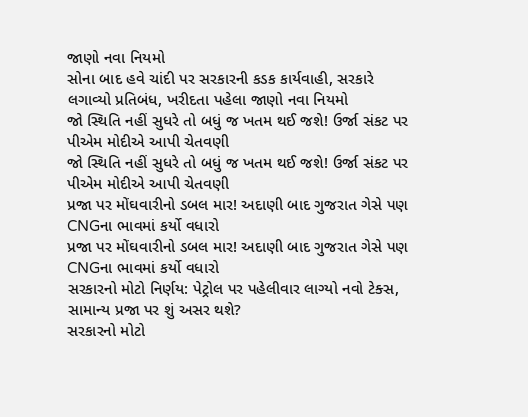જાણો નવા નિયમો
સોના બાદ હવે ચાંદી પર સરકારની કડક કાર્યવાહી, સરકારે લગાવ્યો પ્રતિબંધ, ખરીદતા પહેલા જાણો નવા નિયમો
જો સ્થિતિ નહીં સુધરે તો બધું જ ખતમ થઈ જશે! ઉર્જા સંકટ પર પીએમ મોદીએ આપી ચેતવણી
જો સ્થિતિ નહીં સુધરે તો બધું જ ખતમ થઈ જશે! ઉર્જા સંકટ પર પીએમ મોદીએ આપી ચેતવણી
પ્રજા પર મોંઘવારીનો ડબલ માર! અદાણી બાદ ગુજરાત ગેસે પણ CNGના ભાવમાં કર્યો વધારો
પ્રજા પર મોંઘવારીનો ડબલ માર! અદાણી બાદ ગુજરાત ગેસે પણ CNGના ભાવમાં કર્યો વધારો
સરકારનો મોટો નિર્ણય: પેટ્રોલ પર પહેલીવાર લાગ્યો નવો ટેક્સ, સામાન્ય પ્રજા પર શું અસર થશે?
સરકારનો મોટો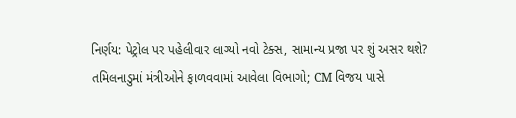નિર્ણય: પેટ્રોલ પર પહેલીવાર લાગ્યો નવો ટેક્સ, સામાન્ય પ્રજા પર શું અસર થશે?
તમિલનાડુમાં મંત્રીઓને ફાળવવામાં આવેલા વિભાગો; CM વિજય પાસે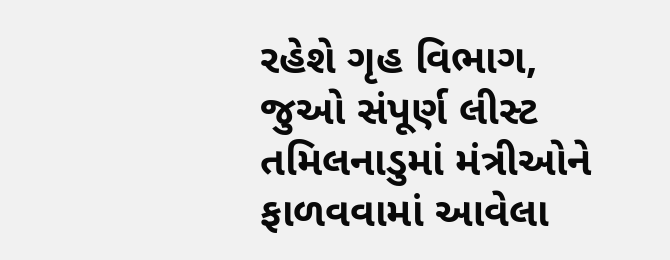રહેશે ગૃહ વિભાગ, જુઓ સંપૂર્ણ લીસ્ટ
તમિલનાડુમાં મંત્રીઓને ફાળવવામાં આવેલા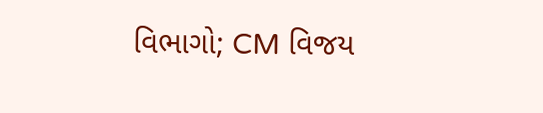વિભાગો; CM વિજય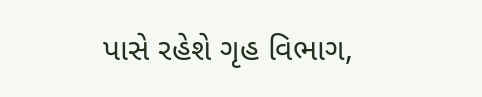પાસે રહેશે ગૃહ વિભાગ,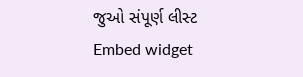જુઓ સંપૂર્ણ લીસ્ટ
Embed widget